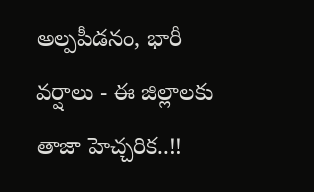అల్పపీడనం, భారీ వర్షాలు - ఈ జిల్లాలకు తాజా హెచ్చరిక..!!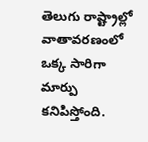తెలుగు రాష్ట్రాల్లో వాతావరణంలో ఒక్క సారిగా మార్పు కనిపిస్తోంది.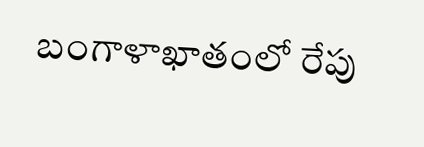బంగాళాఖాతంలో రేపు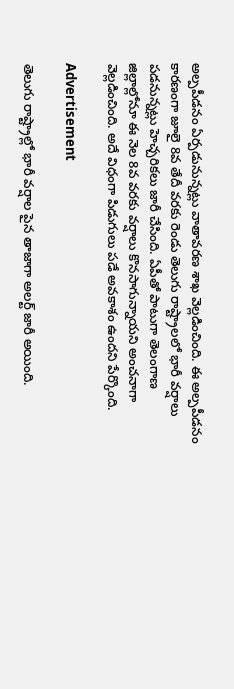అల్పపీడనం ఏర్పడునున్నట్లు వాతావరణ శాఖ వెల్లడించింది. ఈ అల్పపీడనం కారణంగా జూలై 8వ తేదీ వరకు రెండు తెలుగు రాష్ట్రాలలో భారీ వర్షాలు పడనున్నట్లు హెచ్చరికలు జారీ చేసింది. ఏపీతో పాటుగా తెలంగాణ జిల్లాల్లోనూ ఈ నెల 8వ వరకు వర్షాలు కొనసాగున్నాయని అంచనాగా వెల్లడించింది. అదే విధంగా పిడుగులు పడే అవకాశం ఉందని పేర్కొంది.

Advertisement

తెలుగు రాష్ట్రాల్లో భారీ వర్షాల పైన తాజాగా అలర్ట్ జారీ అయింది.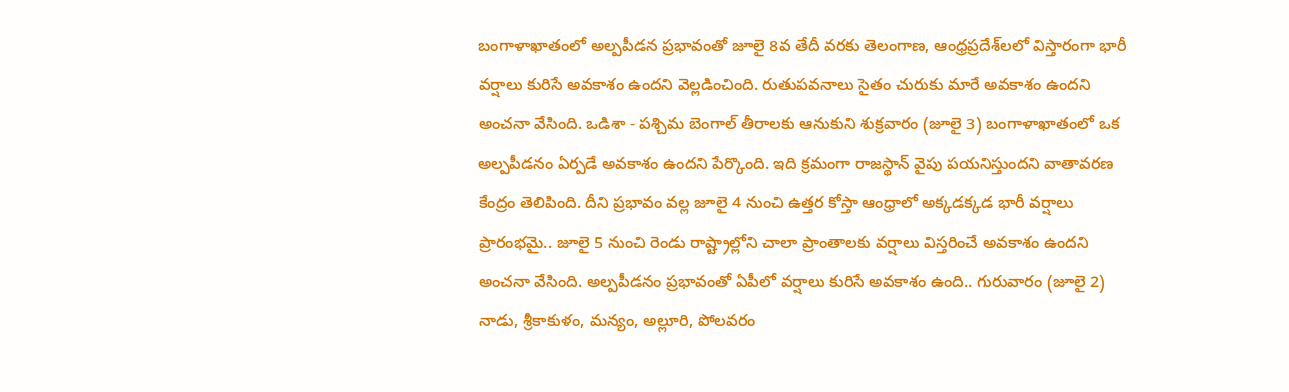బంగాళాఖాతంలో అల్పపీడన ప్రభావంతో జూలై 8వ తేదీ వరకు తెలంగాణ, ఆంధ్రప్రదేశ్‌లలో విస్తారంగా భారీ వర్షాలు కురిసే అవకాశం ఉందని వెల్లడించింది. రుతుపవనాలు సైతం చురుకు మారే అవకాశం ఉందని అంచనా వేసింది. ఒడిశా - పశ్చిమ బెంగాల్ తీరాలకు ఆనుకుని శుక్రవారం (జూలై 3) బంగాళాఖాతంలో ఒక అల్పపీడనం ఏర్పడే అవకాశం ఉందని పేర్కొంది. ఇది క్రమంగా రాజస్థాన్ వైపు పయనిస్తుందని వాతావరణ కేంద్రం తెలిపింది. దీని ప్రభావం వల్ల జూలై 4 నుంచి ఉత్తర కోస్తా ఆంధ్రాలో అక్కడక్కడ భారీ వర్షాలు ప్రారంభమై.. జూలై 5 నుంచి రెండు రాష్ట్రాల్లోని చాలా ప్రాంతాలకు వర్షాలు విస్తరించే అవకాశం ఉందని అంచనా వేసింది. అల్పపీడనం ప్రభావంతో ఏపీలో వర్షాలు కురిసే అవకాశం ఉంది.. గురువారం (జూలై 2) నాడు, శ్రీకాకుళం, మన్యం, అల్లూరి, పోలవరం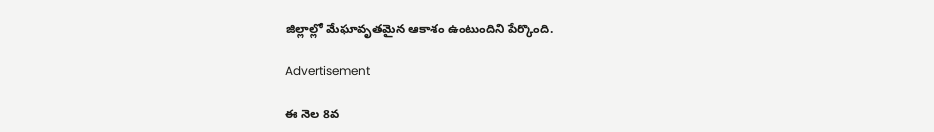జిల్లాల్లో మేఘావృతమైన ఆకాశం ఉంటుందిని పేర్కొంది.

Advertisement

ఈ నెల 8వ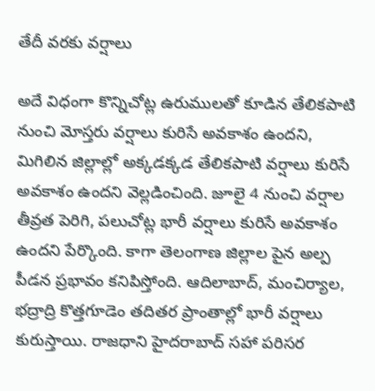తేదీ వరకు వర్షాలు

అదే విధంగా కొన్నిచోట్ల ఉరుములతో కూడిన తేలికపాటి నుంచి మోస్తరు వర్షాలు కురిసే అవకాశం ఉందని, మిగిలిన జిల్లాల్లో అక్కడక్కడ తేలికపాటి వర్షాలు కురిసే అవకాశం ఉందని వెల్లడించింది. జూలై 4 నుంచి వర్షాల తీవ్రత పెరిగి, పలుచోట్ల భారీ వర్షాలు కురిసే అవకాశం ఉందని పేర్కొంది. కాగా తెలంగాణ జిల్లాల పైన అల్ప పీడన ప్రభావం కనిపిస్తోంది. ఆదిలాబాద్, మంచిర్యాల, భద్రాద్రి కొత్తగూడెం తదితర ప్రాంతాల్లో భారీ వర్షాలు కురుస్తాయి. రాజధాని హైదరాబాద్ సహా పరిసర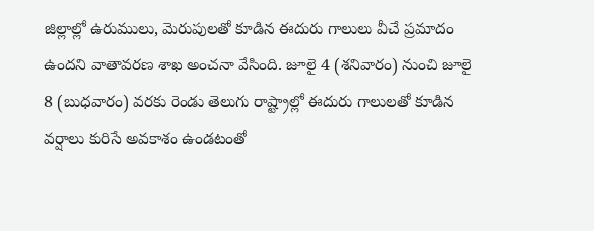జిల్లాల్లో ఉరుములు, మెరుపులతో కూడిన ఈదురు గాలులు వీచే ప్రమాదం ఉందని వాతావరణ శాఖ అంచనా వేసింది. జూలై 4 (శనివారం) నుంచి జూలై 8 (బుధవారం) వరకు రెండు తెలుగు రాష్ట్రాల్లో ఈదురు గాలులతో కూడిన వర్షాలు కురిసే అవకాశం ఉండటంతో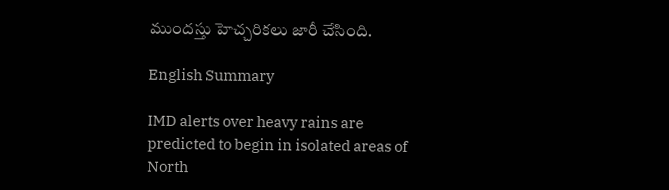ముందస్తు హెచ్చరికలు జారీ చేసింది.

English Summary

IMD alerts over heavy rains are predicted to begin in isolated areas of North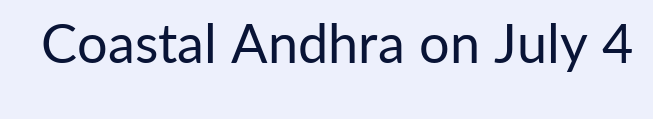Coastal Andhra on July 4